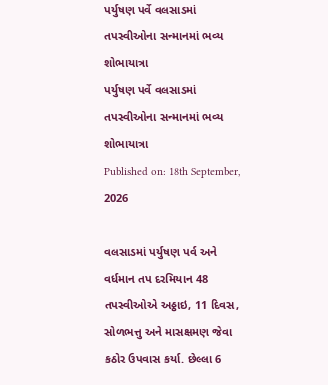પર્યુષણ પર્વે વલસાડમાં તપસ્વીઓના સન્માનમાં ભવ્ય શોભાયાત્રા
પર્યુષણ પર્વે વલસાડમાં તપસ્વીઓના સન્માનમાં ભવ્ય શોભાયાત્રા
Published on: 18th September, 2026

વલસાડમાં પર્યુષણ પર્વ અને વર્ધમાન તપ દરમિયાન 48 તપસ્વીઓએ અઠ્ઠાઇ, 11 દિવસ, સોળભત્તુ અને માસક્ષમણ જેવા કઠોર ઉપવાસ કર્યા. છેલ્લા 6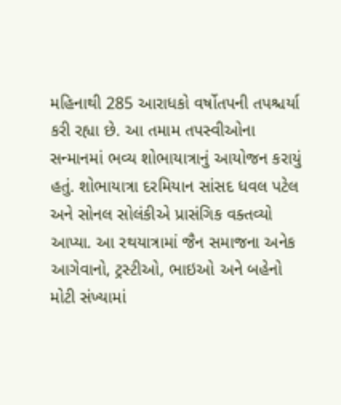મહિનાથી 285 આરાધકો વર્ષોતપની તપશ્ચર્યા કરી રહ્યા છે. આ તમામ તપસ્વીઓના સન્માનમાં ભવ્ય શોભાયાત્રાનું આયોજન કરાયું હતું. શોભાયાત્રા દરમિયાન સાંસદ ધવલ પટેલ અને સોનલ સોલંકીએ પ્રાસંગિક વક્તવ્યો આપ્યા. આ રથયાત્રામાં જૈન સમાજના અનેક આગેવાનો, ટ્રસ્ટીઓ, ભાઇઓ અને બહેનો મોટી સંખ્યામાં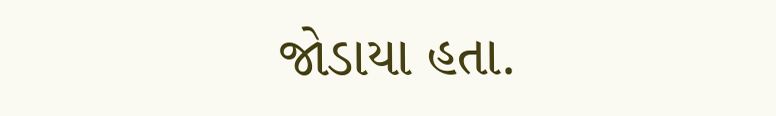જોડાયા હતા.